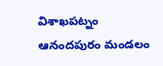విశాఖపట్నం ఆనందపురం మండలం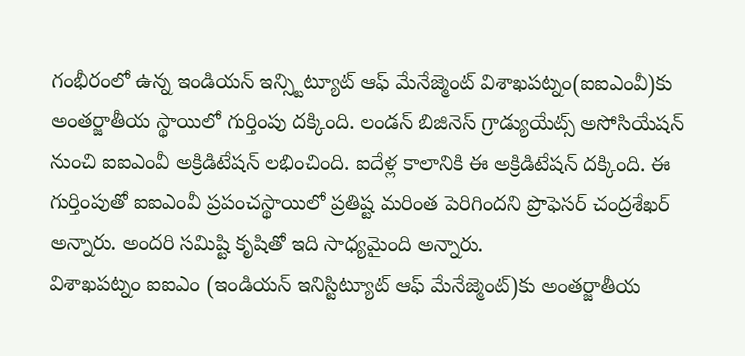గంభీరంలో ఉన్న ఇండియన్ ఇన్స్టిట్యూట్ ఆఫ్ మేనేజ్మెంట్ విశాఖపట్నం(ఐఐఎంవీ)కు అంతర్జాతీయ స్థాయిలో గుర్తింపు దక్కింది. లండన్ బిజినెస్ గ్రాడ్యుయేట్స్ అసోసియేషన్ నుంచి ఐఐఎంవీ అక్రిడిటేషన్ లభించింది. ఐదేళ్ల కాలానికి ఈ అక్రిడిటేషన్ దక్కింది. ఈ గుర్తింపుతో ఐఐఎంవీ ప్రపంచస్థాయిలో ప్రతిష్ట మరింత పెరిగిందని ప్రొఫెసర్ చంద్రశేఖర్ అన్నారు. అందరి సమిష్టి కృషితో ఇది సాధ్యమైంది అన్నారు.
విశాఖపట్నం ఐఐఎం (ఇండియన్ ఇనిస్టిట్యూట్ ఆఫ్ మేనేజ్మెంట్)కు అంతర్జాతీయ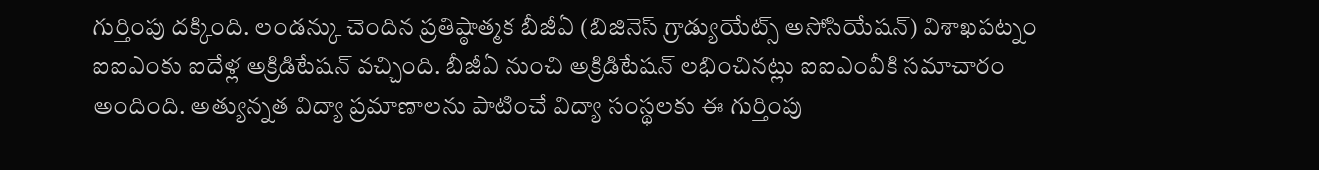గుర్తింపు దక్కింది. లండన్కు చెందిన ప్రతిష్ఠాత్మక బీజీఏ (బిజినెస్ గ్రాడ్యుయేట్స్ అసోసియేషన్) విశాఖపట్నం ఐఐఎంకు ఐదేళ్ల అక్రిడిటేషన్ వచ్చింది. బీజీఏ నుంచి అక్రిడిటేషన్ లభించినట్లు ఐఐఎంవీకి సమాచారం అందింది. అత్యున్నత విద్యా ప్రమాణాలను పాటించే విద్యా సంస్థలకు ఈ గుర్తింపు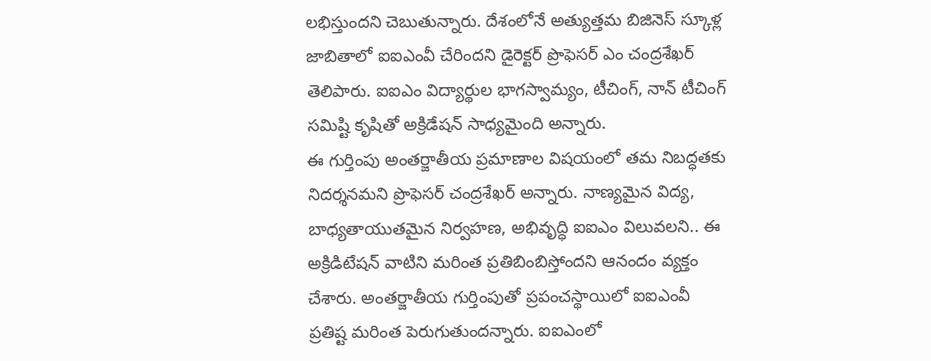లభిస్తుందని చెబుతున్నారు. దేశంలోనే అత్యుత్తమ బిజినెస్ స్కూళ్ల జాబితాలో ఐఐఎంవీ చేరిందని డైరెక్టర్ ప్రొఫెసర్ ఎం చంద్రశేఖర్ తెలిపారు. ఐఐఎం విద్యార్థుల భాగస్వామ్యం, టీచింగ్, నాన్ టీచింగ్ సమిష్టి కృషితో అక్రిడేషన్ సాధ్యమైంది అన్నారు.
ఈ గుర్తింపు అంతర్జాతీయ ప్రమాణాల విషయంలో తమ నిబద్ధతకు నిదర్శనమని ప్రొఫెసర్ చంద్రశేఖర్ అన్నారు. నాణ్యమైన విద్య, బాధ్యతాయుతమైన నిర్వహణ, అభివృద్ధి ఐఐఎం విలువలని.. ఈ అక్రిడిటేషన్ వాటిని మరింత ప్రతిబింబిస్తోందని ఆనందం వ్యక్తం చేశారు. అంతర్జాతీయ గుర్తింపుతో ప్రపంచస్థాయిలో ఐఐఎంవీ ప్రతిష్ట మరింత పెరుగుతుందన్నారు. ఐఐఎంలో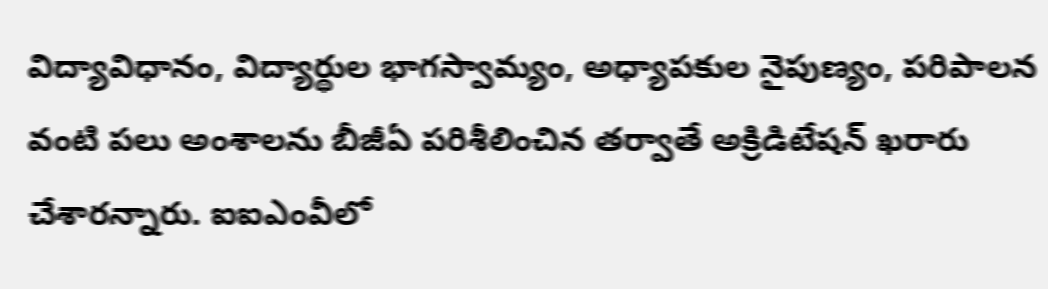విద్యావిధానం, విద్యార్థుల భాగస్వామ్యం, అధ్యాపకుల నైపుణ్యం, పరిపాలన వంటి పలు అంశాలను బీజీఏ పరిశీలించిన తర్వాతే అక్రిడిటేషన్ ఖరారు చేశారన్నారు. ఐఐఎంవీలో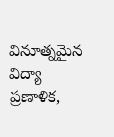వినూత్నమైన విద్యా ప్రణాళిక,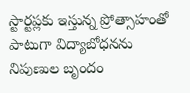స్టార్టప్లకు ఇస్తున్న ప్రోత్సాహంతో పాటుగా విద్యాబోధనను నిపుణుల బృందం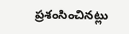ప్రశంసించినట్లు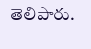తెలిపారు.